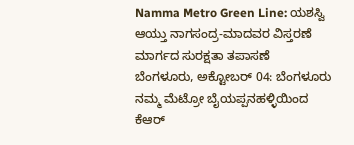Namma Metro Green Line: ಯಶಸ್ವಿ ಆಯ್ತು ನಾಗಸಂದ್ರ-ಮಾದವರ ವಿಸ್ತರಣೆ ಮಾರ್ಗದ ಸುರಕ್ಷತಾ ತಪಾಸಣೆ
ಬೆಂಗಳೂರು, ಅಕ್ಟೋಬರ್ 04: ಬೆಂಗಳೂರು ನಮ್ಮ ಮೆಟ್ರೋ ಬೈಯಪ್ಪನಹಳ್ಳಿಯಿಂದ ಕೆಆರ್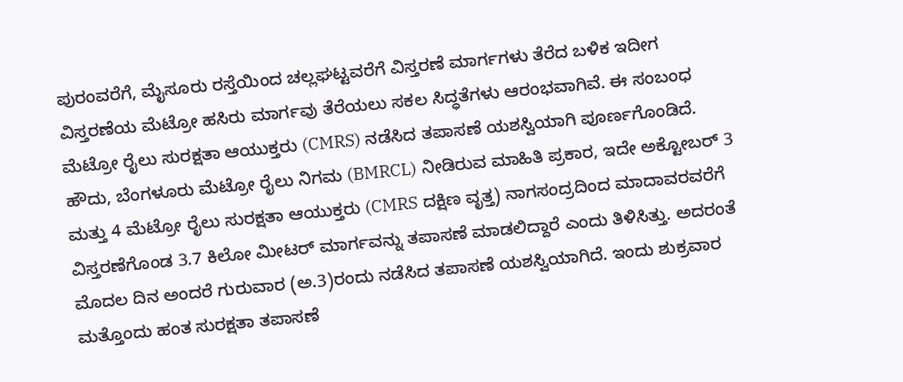ಪುರಂವರೆಗೆ, ಮೈಸೂರು ರಸ್ತೆಯಿಂದ ಚಲ್ಲಘಟ್ಟವರೆಗೆ ವಿಸ್ತರಣೆ ಮಾರ್ಗಗಳು ತೆರೆದ ಬಳಿಕ ಇದೀಗ ವಿಸ್ತರಣೆಯ ಮೆಟ್ರೋ ಹಸಿರು ಮಾರ್ಗವು ತೆರೆಯಲು ಸಕಲ ಸಿದ್ಧತೆಗಳು ಆರಂಭವಾಗಿವೆ. ಈ ಸಂಬಂಧ ಮೆಟ್ರೋ ರೈಲು ಸುರಕ್ಷತಾ ಆಯುಕ್ತರು (CMRS) ನಡೆಸಿದ ತಪಾಸಣೆ ಯಶಸ್ವಿಯಾಗಿ ಪೂರ್ಣಗೊಂಡಿದೆ.
ಹೌದು, ಬೆಂಗಳೂರು ಮೆಟ್ರೋ ರೈಲು ನಿಗಮ (BMRCL) ನೀಡಿರುವ ಮಾಹಿತಿ ಪ್ರಕಾರ, ಇದೇ ಅಕ್ಟೋಬರ್ 3 ಮತ್ತು 4 ಮೆಟ್ರೋ ರೈಲು ಸುರಕ್ಷತಾ ಆಯುಕ್ತರು (CMRS ದಕ್ಷಿಣ ವೃತ್ತ) ನಾಗಸಂದ್ರದಿಂದ ಮಾದಾವರವರೆಗೆ ವಿಸ್ತರಣೆಗೊಂಡ 3.7 ಕಿಲೋ ಮೀಟರ್ ಮಾರ್ಗವನ್ನು ತಪಾಸಣೆ ಮಾಡಲಿದ್ದಾರೆ ಎಂದು ತಿಳಿಸಿತ್ತು. ಅದರಂತೆ ಮೊದಲ ದಿನ ಅಂದರೆ ಗುರುವಾರ (ಅ.3)ರಂದು ನಡೆಸಿದ ತಪಾಸಣೆ ಯಶಸ್ವಿಯಾಗಿದೆ. ಇಂದು ಶುಕ್ರವಾರ ಮತ್ತೊಂದು ಹಂತ ಸುರಕ್ಷತಾ ತಪಾಸಣೆ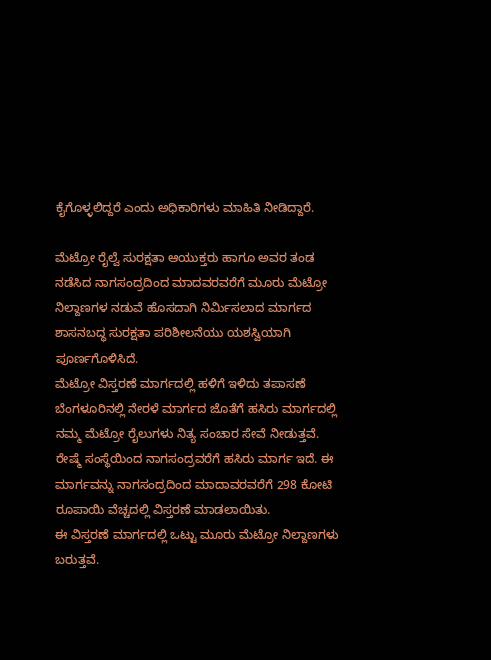ಕೈಗೊಳ್ಳಲಿದ್ದರೆ ಎಂದು ಅಧಿಕಾರಿಗಳು ಮಾಹಿತಿ ನೀಡಿದ್ದಾರೆ.

ಮೆಟ್ರೋ ರೈಲ್ವೆ ಸುರಕ್ಷತಾ ಆಯುಕ್ತರು ಹಾಗೂ ಅವರ ತಂಡ ನಡೆಸಿದ ನಾಗಸಂದ್ರದಿಂದ ಮಾದವರವರೆಗೆ ಮೂರು ಮೆಟ್ರೋ ನಿಲ್ದಾಣಗಳ ನಡುವೆ ಹೊಸದಾಗಿ ನಿರ್ಮಿಸಲಾದ ಮಾರ್ಗದ ಶಾಸನಬದ್ಧ ಸುರಕ್ಷತಾ ಪರಿಶೀಲನೆಯು ಯಶಸ್ವಿಯಾಗಿ ಪೂರ್ಣಗೊಳಿಸಿದೆ.
ಮೆಟ್ರೋ ವಿಸ್ತರಣೆ ಮಾರ್ಗದಲ್ಲಿ ಹಳಿಗೆ ಇಳಿದು ತಪಾಸಣೆ
ಬೆಂಗಳೂರಿನಲ್ಲಿ ನೇರಳೆ ಮಾರ್ಗದ ಜೊತೆಗೆ ಹಸಿರು ಮಾರ್ಗದಲ್ಲಿ ನಮ್ಮ ಮೆಟ್ರೋ ರೈಲುಗಳು ನಿತ್ಯ ಸಂಚಾರ ಸೇವೆ ನೀಡುತ್ತವೆ. ರೇಷ್ಮೆ ಸಂಸ್ಥೆಯಿಂದ ನಾಗಸಂದ್ರವರೆಗೆ ಹಸಿರು ಮಾರ್ಗ ಇದೆ. ಈ ಮಾರ್ಗವನ್ನು ನಾಗಸಂದ್ರದಿಂದ ಮಾದಾವರವರೆಗೆ 298 ಕೋಟಿ ರೂಪಾಯಿ ವೆಚ್ಚದಲ್ಲಿ ವಿಸ್ತರಣೆ ಮಾಡಲಾಯಿತು.
ಈ ವಿಸ್ತರಣೆ ಮಾರ್ಗದಲ್ಲಿ ಒಟ್ಟು ಮೂರು ಮೆಟ್ರೋ ನಿಲ್ದಾಣಗಳು ಬರುತ್ತವೆ.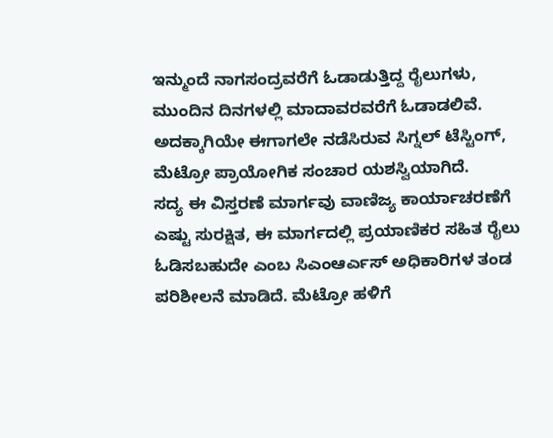ಇನ್ಮುಂದೆ ನಾಗಸಂದ್ರವರೆಗೆ ಓಡಾಡುತ್ತಿದ್ದ ರೈಲುಗಳು, ಮುಂದಿನ ದಿನಗಳಲ್ಲಿ ಮಾದಾವರವರೆಗೆ ಓಡಾಡಲಿವೆ. ಅದಕ್ಕಾಗಿಯೇ ಈಗಾಗಲೇ ನಡೆಸಿರುವ ಸಿಗ್ನಲ್ ಟೆಸ್ಟಿಂಗ್, ಮೆಟ್ರೋ ಪ್ರಾಯೋಗಿಕ ಸಂಚಾರ ಯಶಸ್ವಿಯಾಗಿದೆ.
ಸದ್ಯ ಈ ವಿಸ್ತರಣೆ ಮಾರ್ಗವು ವಾಣಿಜ್ಯ ಕಾರ್ಯಾಚರಣೆಗೆ ಎಷ್ಟು ಸುರಕ್ಷಿತ, ಈ ಮಾರ್ಗದಲ್ಲಿ ಪ್ರಯಾಣಿಕರ ಸಹಿತ ರೈಲು ಓಡಿಸಬಹುದೇ ಎಂಬ ಸಿಎಂಆರ್ಎಸ್ ಅಧಿಕಾರಿಗಳ ತಂಡ ಪರಿಶೀಲನೆ ಮಾಡಿದೆ. ಮೆಟ್ರೋ ಹಳಿಗೆ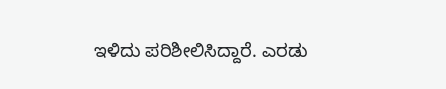ಇಳಿದು ಪರಿಶೀಲಿಸಿದ್ದಾರೆ. ಎರಡು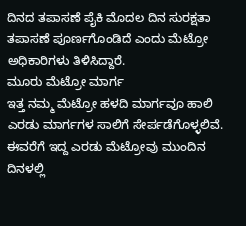ದಿನದ ತಪಾಸಣೆ ಪೈಕಿ ಮೊದಲ ದಿನ ಸುರಕ್ಷತಾ ತಪಾಸಣೆ ಪೂರ್ಣಗೊಂಡಿದೆ ಎಂದು ಮೆಟ್ರೋ ಅಧಿಕಾರಿಗಳು ತಿಳಿಸಿದ್ದಾರೆ.
ಮೂರು ಮೆಟ್ರೋ ಮಾರ್ಗ
ಇತ್ತ ನಮ್ಮ ಮೆಟ್ರೋ ಹಳದಿ ಮಾರ್ಗವೂ ಹಾಲಿ ಎರಡು ಮಾರ್ಗಗಳ ಸಾಲಿಗೆ ಸೇರ್ಪಡೆಗೊಳ್ಳಲಿವೆ. ಈವರೆಗೆ ಇದ್ದ ಎರಡು ಮೆಟ್ರೋವು ಮುಂದಿನ ದಿನಳಲ್ಲಿ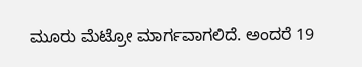ಮೂರು ಮೆಟ್ರೋ ಮಾರ್ಗವಾಗಲಿದೆ. ಅಂದರೆ 19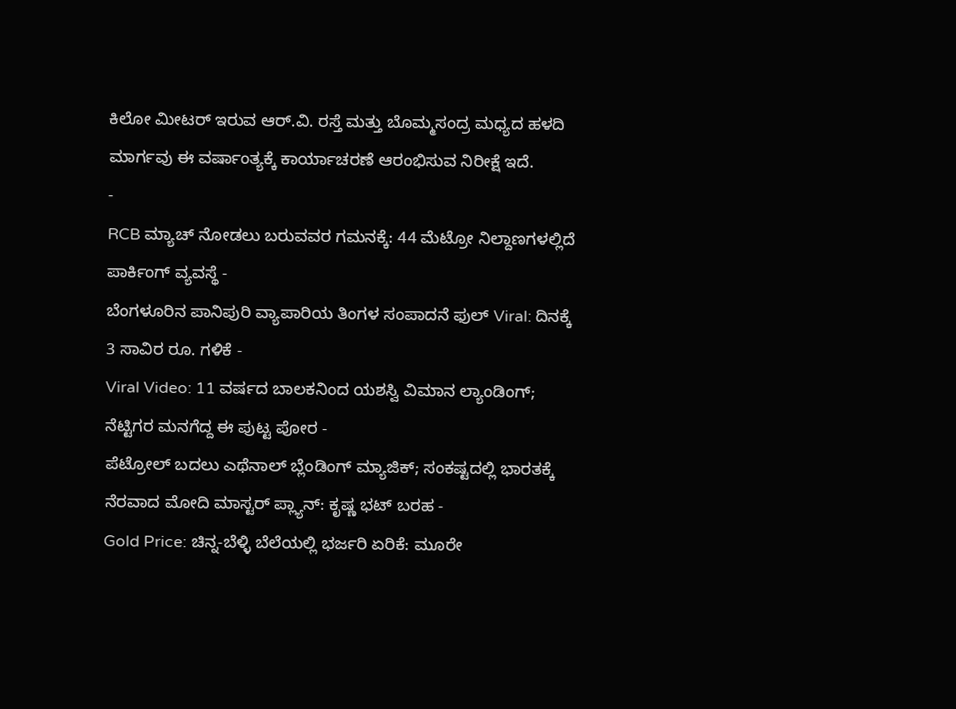ಕಿಲೋ ಮೀಟರ್ ಇರುವ ಆರ್.ವಿ. ರಸ್ತೆ ಮತ್ತು ಬೊಮ್ಮಸಂದ್ರ ಮಧ್ಯದ ಹಳದಿ ಮಾರ್ಗವು ಈ ವರ್ಷಾಂತ್ಯಕ್ಕೆ ಕಾರ್ಯಾಚರಣೆ ಆರಂಭಿಸುವ ನಿರೀಕ್ಷೆ ಇದೆ.
-
RCB ಮ್ಯಾಚ್ ನೋಡಲು ಬರುವವರ ಗಮನಕ್ಕೆ: 44 ಮೆಟ್ರೋ ನಿಲ್ದಾಣಗಳಲ್ಲಿದೆ ಪಾರ್ಕಿಂಗ್ ವ್ಯವಸ್ಥೆ -
ಬೆಂಗಳೂರಿನ ಪಾನಿಪುರಿ ವ್ಯಾಪಾರಿಯ ತಿಂಗಳ ಸಂಪಾದನೆ ಫುಲ್ Viral: ದಿನಕ್ಕೆ 3 ಸಾವಿರ ರೂ. ಗಳಿಕೆ -
Viral Video: 11 ವರ್ಷದ ಬಾಲಕನಿಂದ ಯಶಸ್ವಿ ವಿಮಾನ ಲ್ಯಾಂಡಿಂಗ್; ನೆಟ್ಟಿಗರ ಮನಗೆದ್ದ ಈ ಪುಟ್ಟ ಪೋರ -
ಪೆಟ್ರೋಲ್ ಬದಲು ಎಥೆನಾಲ್ ಬ್ಲೆಂಡಿಂಗ್ ಮ್ಯಾಜಿಕ್; ಸಂಕಷ್ಟದಲ್ಲಿ ಭಾರತಕ್ಕೆ ನೆರವಾದ ಮೋದಿ ಮಾಸ್ಟರ್ ಪ್ಲ್ಯಾನ್: ಕೃಷ್ಣ ಭಟ್ ಬರಹ -
Gold Price: ಚಿನ್ನ-ಬೆಳ್ಳಿ ಬೆಲೆಯಲ್ಲಿ ಭರ್ಜರಿ ಏರಿಕೆ: ಮೂರೇ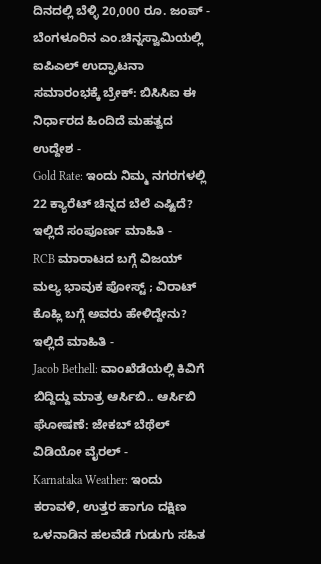ದಿನದಲ್ಲಿ ಬೆಳ್ಳಿ 20,000 ರೂ. ಜಂಪ್ -
ಬೆಂಗಳೂರಿನ ಎಂ.ಚಿನ್ನಸ್ವಾಮಿಯಲ್ಲಿ ಐಪಿಎಲ್ ಉದ್ಘಾಟನಾ ಸಮಾರಂಭಕ್ಕೆ ಬ್ರೇಕ್: ಬಿಸಿಸಿಐ ಈ ನಿರ್ಧಾರದ ಹಿಂದಿದೆ ಮಹತ್ವದ ಉದ್ದೇಶ -
Gold Rate: ಇಂದು ನಿಮ್ಮ ನಗರಗಳಲ್ಲಿ 22 ಕ್ಯಾರೆಟ್ ಚಿನ್ನದ ಬೆಲೆ ಎಷ್ಟಿದೆ? ಇಲ್ಲಿದೆ ಸಂಪೂರ್ಣ ಮಾಹಿತಿ -
RCB ಮಾರಾಟದ ಬಗ್ಗೆ ವಿಜಯ್ ಮಲ್ಯ ಭಾವುಕ ಪೋಸ್ಟ್ ; ವಿರಾಟ್ ಕೊಹ್ಲಿ ಬಗ್ಗೆ ಅವರು ಹೇಳಿದ್ದೇನು? ಇಲ್ಲಿದೆ ಮಾಹಿತಿ -
Jacob Bethell: ವಾಂಖೆಡೆಯಲ್ಲಿ ಕಿವಿಗೆ ಬಿದ್ದಿದ್ದು ಮಾತ್ರ ಆರ್ಸಿಬಿ.. ಆರ್ಸಿಬಿ ಘೋಷಣೆ: ಜೇಕಬ್ ಬೆಥೆಲ್ ವಿಡಿಯೋ ವೈರಲ್ -
Karnataka Weather: ಇಂದು ಕರಾವಳಿ, ಉತ್ತರ ಹಾಗೂ ದಕ್ಷಿಣ ಒಳನಾಡಿನ ಹಲವೆಡೆ ಗುಡುಗು ಸಹಿತ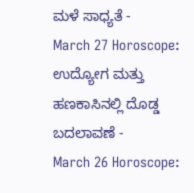ಮಳೆ ಸಾಧ್ಯತೆ -
March 27 Horoscope: ಉದ್ಯೋಗ ಮತ್ತು ಹಣಕಾಸಿನಲ್ಲಿ ದೊಡ್ಡ ಬದಲಾವಣೆ -
March 26 Horoscope: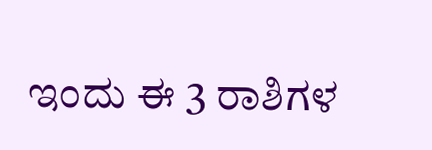ಇಂದು ಈ 3 ರಾಶಿಗಳ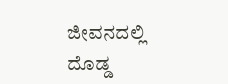ಜೀವನದಲ್ಲಿ ದೊಡ್ಡ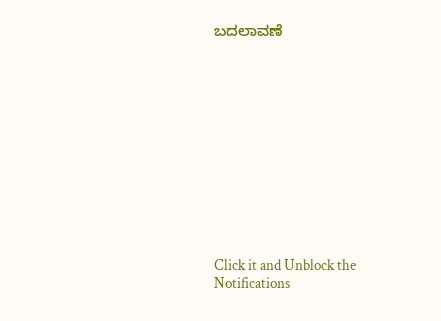ಬದಲಾವಣೆ












Click it and Unblock the Notifications